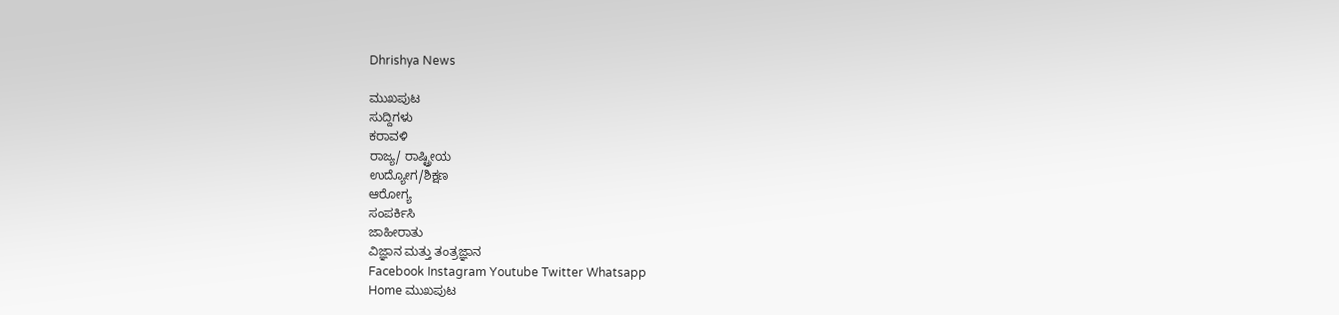Dhrishya News

ಮುಖಪುಟ
ಸುದ್ದಿಗಳು
ಕರಾವಳಿ
ರಾಜ್ಯ/ ರಾಷ್ಟ್ರೀಯ
ಉದ್ಯೋಗ/ಶಿಕ್ಷಣ
ಆರೋಗ್ಯ
ಸಂಪರ್ಕಿಸಿ
ಜಾಹೀರಾತು
ವಿಜ್ಞಾನ ಮತ್ತು ತಂತ್ರಜ್ಞಾನ
Facebook Instagram Youtube Twitter Whatsapp
Home ಮುಖಪುಟ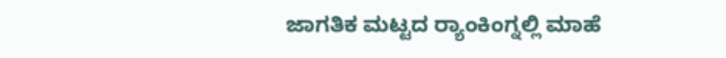ಜಾಗತಿಕ ಮಟ್ಟದ ರ್‍ಯಾಂಕಿಂಗ್ನಲ್ಲಿ ಮಾಹೆ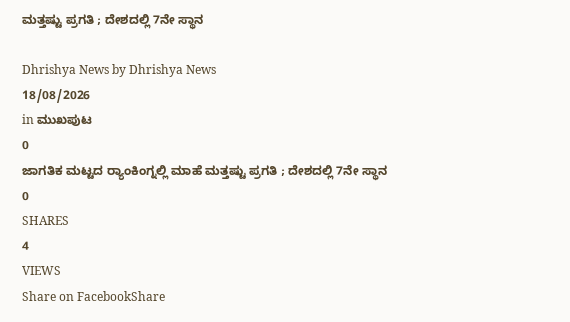ಮತ್ತಷ್ಟು ಪ್ರಗತಿ ; ದೇಶದಲ್ಲಿ 7ನೇ ಸ್ಥಾನ

Dhrishya News by Dhrishya News
18/08/2026
in ಮುಖಪುಟ
0
ಜಾಗತಿಕ ಮಟ್ಟದ ರ್‍ಯಾಂಕಿಂಗ್ನಲ್ಲಿ ಮಾಹೆ ಮತ್ತಷ್ಟು ಪ್ರಗತಿ ; ದೇಶದಲ್ಲಿ 7ನೇ ಸ್ಥಾನ
0
SHARES
4
VIEWS
Share on FacebookShare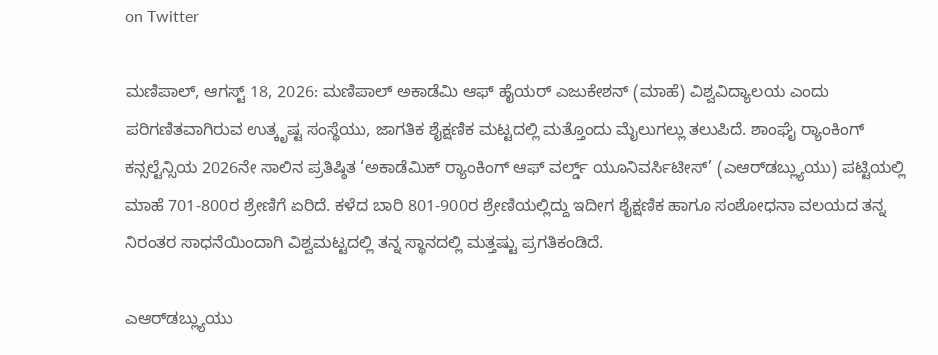on Twitter

ಮಣಿಪಾಲ್‌, ಆಗಸ್ಟ್‌ 18, 2026: ಮಣಿಪಾಲ್ ಅಕಾಡೆಮಿ ಆಫ್ ಹೈಯರ್ ಎಜುಕೇಶನ್ (ಮಾಹೆ) ವಿಶ್ವವಿದ್ಯಾಲಯ ಎಂದು ಪರಿಗಣಿತವಾಗಿರುವ ಉತ್ಕೃಷ್ಟ ಸಂಸ್ಥೆಯು, ಜಾಗತಿಕ ಶೈಕ್ಷಣಿಕ ಮಟ್ಟದಲ್ಲಿ ಮತ್ತೊಂದು ಮೈಲುಗಲ್ಲು ತಲುಪಿದೆ. ಶಾಂಘೈ ರ್‍ಯಾಂಕಿಂಗ್ ಕನ್ಸಲ್ಟೆನ್ಸಿಯ 2026ನೇ ಸಾಲಿನ ಪ್ರತಿಷ್ಠಿತ ‘ಅಕಾಡೆಮಿಕ್ ರ್‍ಯಾಂಕಿಂಗ್ ಆಫ್ ವರ್ಲ್ಡ್ ಯೂನಿವರ್ಸಿಟೀಸ್’ (ಎಆರ್‌ಡಬ್ಲ್ಯುಯು) ಪಟ್ಟಿಯಲ್ಲಿ ಮಾಹೆ 701-800ರ ಶ್ರೇಣಿಗೆ ಏರಿದೆ. ಕಳೆದ ಬಾರಿ 801-900ರ ಶ್ರೇಣಿಯಲ್ಲಿದ್ದು ಇದೀಗ ಶೈಕ್ಷಣಿಕ ಹಾಗೂ ಸಂಶೋಧನಾ ವಲಯದ ತನ್ನ ನಿರಂತರ ಸಾಧನೆಯಿಂದಾಗಿ ವಿಶ್ವಮಟ್ಟದಲ್ಲಿ ತನ್ನ ಸ್ಥಾನದಲ್ಲಿ ಮತ್ತಷ್ಟು ಪ್ರಗತಿಕಂಡಿದೆ.

ಎಆರ್‌ಡಬ್ಲ್ಯುಯು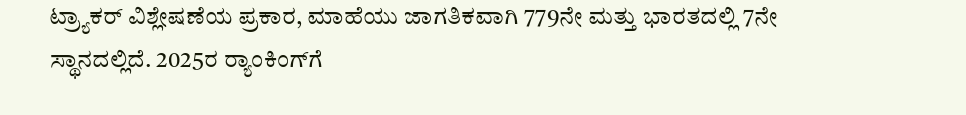ಟ್ರ್ಯಾಕರ್ ವಿಶ್ಲೇಷಣೆಯ ಪ್ರಕಾರ, ಮಾಹೆಯು ಜಾಗತಿಕವಾಗಿ 779ನೇ ಮತ್ತು ಭಾರತದಲ್ಲಿ 7ನೇ ಸ್ಥಾನದಲ್ಲಿದೆ. 2025ರ ರ್‍ಯಾಂಕಿಂಗ್‌ಗೆ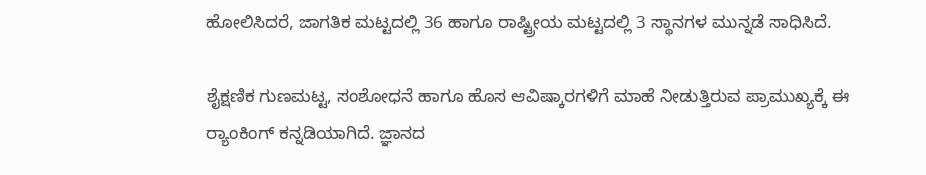ಹೋಲಿಸಿದರೆ, ಜಾಗತಿಕ ಮಟ್ಟದಲ್ಲಿ 36 ಹಾಗೂ ರಾಷ್ಟ್ರೀಯ ಮಟ್ಟದಲ್ಲಿ 3 ಸ್ಥಾನಗಳ ಮುನ್ನಡೆ ಸಾಧಿಸಿದೆ.

ಶೈಕ್ಷಣಿಕ ಗುಣಮಟ್ಟ, ಸಂಶೋಧನೆ ಹಾಗೂ ಹೊಸ ಆವಿಷ್ಕಾರಗಳಿಗೆ ಮಾಹೆ ನೀಡುತ್ತಿರುವ ಪ್ರಾಮುಖ್ಯಕ್ಕೆ ಈ ರ್‍ಯಾಂಕಿಂಗ್ ಕನ್ನಡಿಯಾಗಿದೆ. ಜ್ಞಾನದ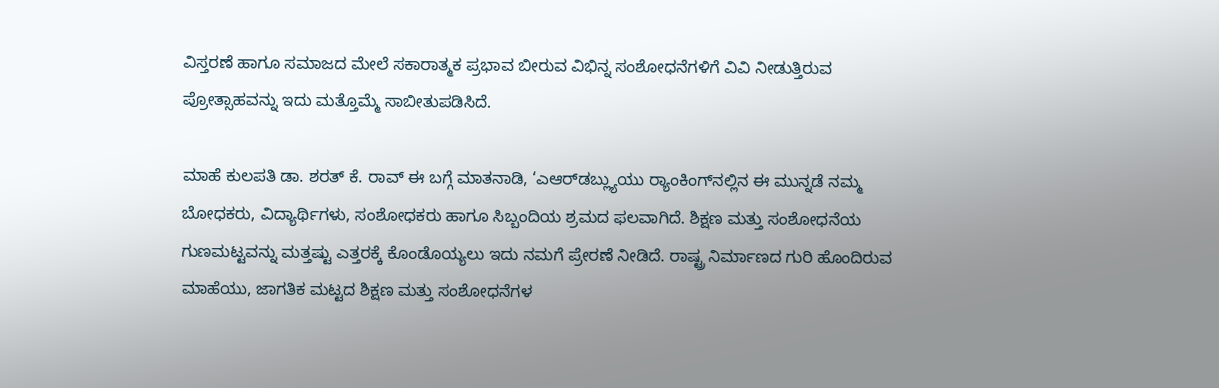ವಿಸ್ತರಣೆ ಹಾಗೂ ಸಮಾಜದ ಮೇಲೆ ಸಕಾರಾತ್ಮಕ ಪ್ರಭಾವ ಬೀರುವ ವಿಭಿನ್ನ ಸಂಶೋಧನೆಗಳಿಗೆ ವಿವಿ ನೀಡುತ್ತಿರುವ ಪ್ರೋತ್ಸಾಹವನ್ನು ಇದು ಮತ್ತೊಮ್ಮೆ ಸಾಬೀತುಪಡಿಸಿದೆ.

ಮಾಹೆ ಕುಲಪತಿ ಡಾ. ಶರತ್ ಕೆ. ರಾವ್ ಈ ಬಗ್ಗೆ ಮಾತನಾಡಿ, ‘ಎಆರ್‌ಡಬ್ಲ್ಯುಯು ರ್‍ಯಾಂಕಿಂಗ್‌ನಲ್ಲಿನ ಈ ಮುನ್ನಡೆ ನಮ್ಮ ಬೋಧಕರು, ವಿದ್ಯಾರ್ಥಿಗಳು, ಸಂಶೋಧಕರು ಹಾಗೂ ಸಿಬ್ಬಂದಿಯ ಶ್ರಮದ ಫಲವಾಗಿದೆ. ಶಿಕ್ಷಣ ಮತ್ತು ಸಂಶೋಧನೆಯ ಗುಣಮಟ್ಟವನ್ನು ಮತ್ತಷ್ಟು ಎತ್ತರಕ್ಕೆ ಕೊಂಡೊಯ್ಯಲು ಇದು ನಮಗೆ ಪ್ರೇರಣೆ ನೀಡಿದೆ. ರಾಷ್ಟ್ರ ನಿರ್ಮಾಣದ ಗುರಿ ಹೊಂದಿರುವ ಮಾಹೆಯು, ಜಾಗತಿಕ ಮಟ್ಟದ ಶಿಕ್ಷಣ ಮತ್ತು ಸಂಶೋಧನೆಗಳ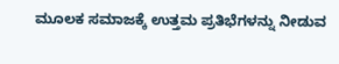ಮೂಲಕ ಸಮಾಜಕ್ಕೆ ಉತ್ತಮ ಪ್ರತಿಭೆಗಳನ್ನು ನೀಡುವ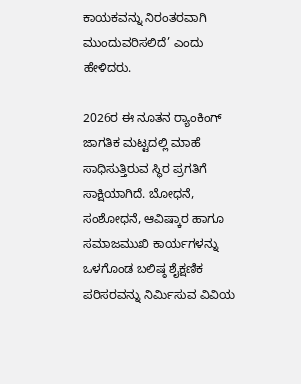ಕಾಯಕವನ್ನು ನಿರಂತರವಾಗಿ ಮುಂದುವರಿಸಲಿದೆ’ ಎಂದು ಹೇಳಿದರು.

2026ರ ಈ ನೂತನ ರ್‍ಯಾಂಕಿಂಗ್ ಜಾಗತಿಕ ಮಟ್ಟದಲ್ಲಿ ಮಾಹೆ ಸಾಧಿಸುತ್ತಿರುವ ಸ್ಥಿರ ಪ್ರಗತಿಗೆ ಸಾಕ್ಷಿಯಾಗಿದೆ. ಬೋಧನೆ, ಸಂಶೋಧನೆ, ಆವಿಷ್ಕಾರ ಹಾಗೂ ಸಮಾಜಮುಖಿ ಕಾರ್ಯಗಳನ್ನು ಒಳಗೊಂಡ ಬಲಿಷ್ಠ ಶೈಕ್ಷಣಿಕ ಪರಿಸರವನ್ನು ನಿರ್ಮಿಸುವ ವಿವಿಯ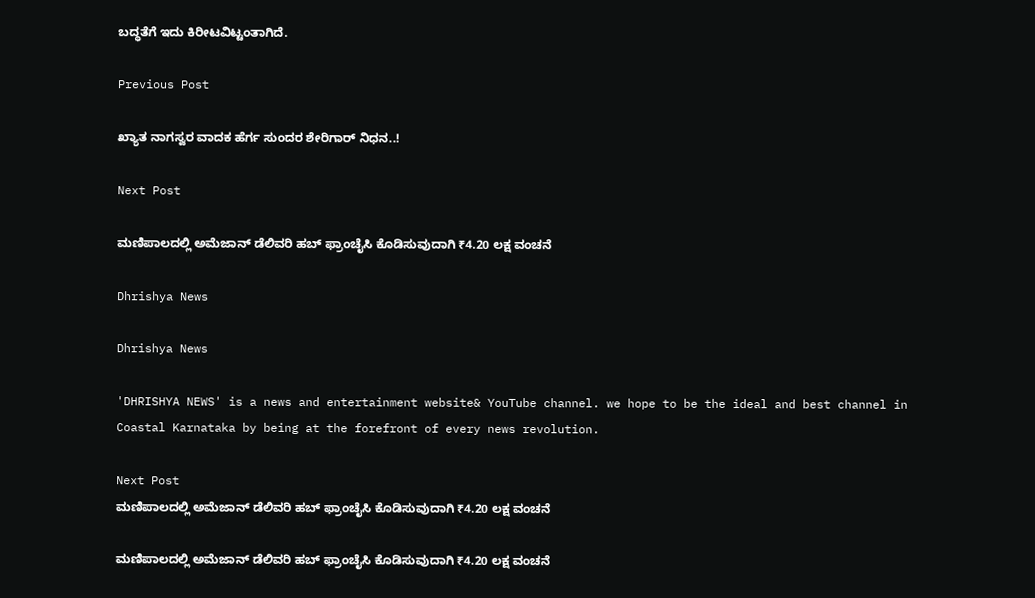ಬದ್ಧತೆಗೆ ಇದು ಕಿರೀಟವಿಟ್ಟಂತಾಗಿದೆ.

Previous Post

ಖ್ಯಾತ ನಾಗಸ್ವರ ವಾದಕ ಹೆರ್ಗ ಸುಂದರ ಶೇರಿಗಾರ್ ನಿಧನ..!

Next Post

ಮಣಿಪಾಲದಲ್ಲಿ ಅಮೆಜಾನ್‌ ಡೆಲಿವರಿ ಹಬ್‌ ಫ್ರಾಂಚೈಸಿ ಕೊಡಿಸುವುದಾಗಿ ₹4.20 ಲಕ್ಷ ವಂಚನೆ

Dhrishya News

Dhrishya News

'DHRISHYA NEWS' is a news and entertainment website& YouTube channel. we hope to be the ideal and best channel in Coastal Karnataka by being at the forefront of every news revolution.

Next Post
ಮಣಿಪಾಲದಲ್ಲಿ ಅಮೆಜಾನ್‌ ಡೆಲಿವರಿ ಹಬ್‌ ಫ್ರಾಂಚೈಸಿ ಕೊಡಿಸುವುದಾಗಿ ₹4.20 ಲಕ್ಷ ವಂಚನೆ

ಮಣಿಪಾಲದಲ್ಲಿ ಅಮೆಜಾನ್‌ ಡೆಲಿವರಿ ಹಬ್‌ ಫ್ರಾಂಚೈಸಿ ಕೊಡಿಸುವುದಾಗಿ ₹4.20 ಲಕ್ಷ ವಂಚನೆ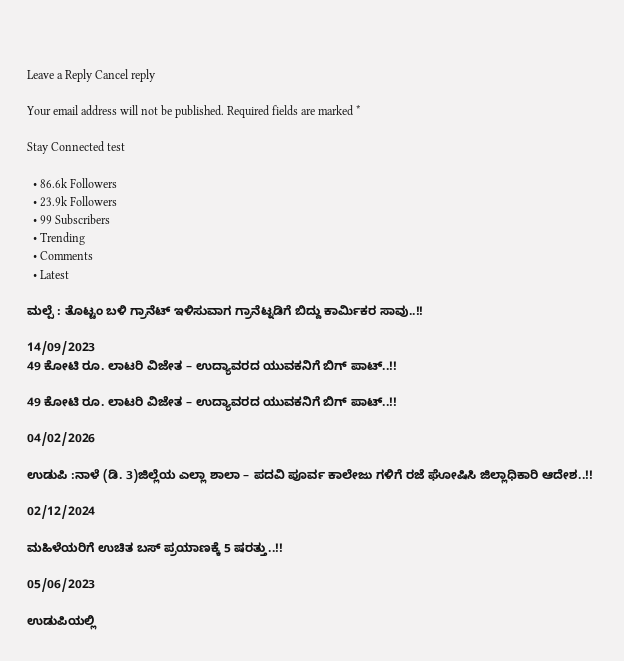Leave a Reply Cancel reply

Your email address will not be published. Required fields are marked *

Stay Connected test

  • 86.6k Followers
  • 23.9k Followers
  • 99 Subscribers
  • Trending
  • Comments
  • Latest

ಮಲ್ಪೆ : ತೊಟ್ಟಂ ಬಳಿ ಗ್ರಾನೆಟ್ ಇಳಿಸುವಾಗ ಗ್ರಾನೆಟ್ನಡಿಗೆ ಬಿದ್ದು ಕಾರ್ಮಿಕರ ಸಾವು..!!

14/09/2023
49 ಕೋಟಿ ರೂ. ಲಾಟರಿ ವಿಜೇತ – ಉದ್ಯಾವರದ ಯುವಕನಿಗೆ ಬಿಗ್ ಪಾಟ್..!!

49 ಕೋಟಿ ರೂ. ಲಾಟರಿ ವಿಜೇತ – ಉದ್ಯಾವರದ ಯುವಕನಿಗೆ ಬಿಗ್ ಪಾಟ್..!!

04/02/2026

ಉಡುಪಿ :ನಾಳೆ (ಡಿ. 3)ಜಿಲ್ಲೆಯ ಎಲ್ಲಾ ಶಾಲಾ – ಪದವಿ ಪೂರ್ವ ಕಾಲೇಜು ಗಳಿಗೆ ರಜೆ ಘೋಷಿಸಿ ಜಿಲ್ಲಾಧಿಕಾರಿ ಆದೇಶ..!!

02/12/2024

ಮಹಿಳೆಯರಿಗೆ ಉಚಿತ ಬಸ್ ಪ್ರಯಾಣಕ್ಕೆ 5 ಷರತ್ತು..!!

05/06/2023

ಉಡುಪಿಯಲ್ಲಿ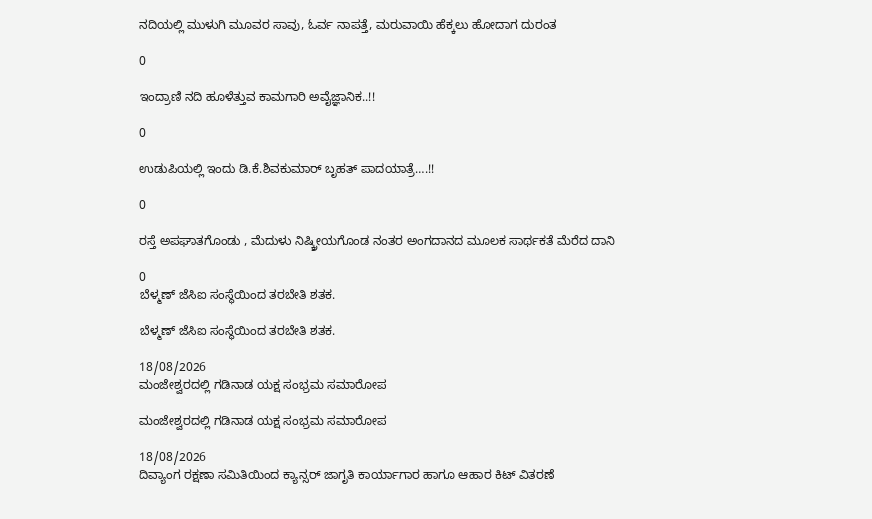ನದಿಯಲ್ಲಿ ಮುಳುಗಿ ಮೂವರ ಸಾವು, ಓರ್ವ ನಾಪತ್ತೆ, ಮರುವಾಯಿ ಹೆಕ್ಕಲು ಹೋದಾಗ ದುರಂತ

0

ಇಂದ್ರಾಣಿ ನದಿ ಹೂಳೆತ್ತುವ ಕಾಮಗಾರಿ ಅವೈಜ್ಞಾನಿಕ..!!

0

ಉಡುಪಿಯಲ್ಲಿ ಇಂದು ಡಿ.ಕೆ.ಶಿವಕುಮಾರ್‌ ಬೃಹತ್ ಪಾದಯಾತ್ರೆ….!!

0

ರಸ್ತೆ ಅಪಘಾತಗೊಂಡು , ಮೆದುಳು ನಿಷ್ಕ್ರೀಯಗೊಂಡ ನಂತರ ಅಂಗದಾನದ ಮೂಲಕ ಸಾರ್ಥಕತೆ ಮೆರೆದ ದಾನಿ

0
ಬೆಳ್ಮಣ್ ಜೆಸಿಐ ಸಂಸ್ಥೆಯಿಂದ ತರಬೇತಿ ಶತಕ.

ಬೆಳ್ಮಣ್ ಜೆಸಿಐ ಸಂಸ್ಥೆಯಿಂದ ತರಬೇತಿ ಶತಕ.

18/08/2026
ಮಂಜೇಶ್ವರದಲ್ಲಿ ಗಡಿನಾಡ ಯಕ್ಷ ಸಂಭ್ರಮ ಸಮಾರೋಪ

ಮಂಜೇಶ್ವರದಲ್ಲಿ ಗಡಿನಾಡ ಯಕ್ಷ ಸಂಭ್ರಮ ಸಮಾರೋಪ

18/08/2026
ದಿವ್ಯಾಂಗ ರಕ್ಷಣಾ ಸಮಿತಿಯಿಂದ ಕ್ಯಾನ್ಸರ್ ಜಾಗೃತಿ ಕಾರ್ಯಾಗಾರ ಹಾಗೂ ಆಹಾರ ಕಿಟ್ ವಿತರಣೆ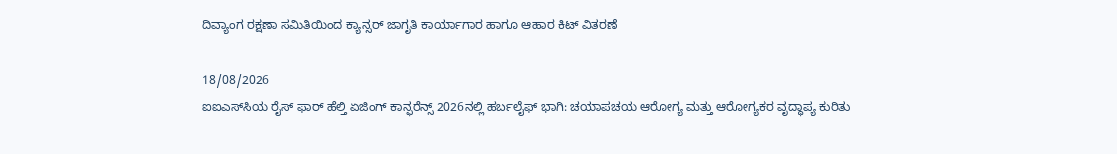ದಿವ್ಯಾಂಗ ರಕ್ಷಣಾ ಸಮಿತಿಯಿಂದ ಕ್ಯಾನ್ಸರ್ ಜಾಗೃತಿ ಕಾರ್ಯಾಗಾರ ಹಾಗೂ ಆಹಾರ ಕಿಟ್ ವಿತರಣೆ

18/08/2026
ಐಐಎಸ್‌ಸಿಯ ರೈಸ್ ಫಾರ್ ಹೆಲ್ತಿ ಏಜಿಂಗ್ ಕಾನ್ಫರೆನ್ಸ್ 2026ನಲ್ಲಿ ಹರ್ಬಲೈಫ್ ಭಾಗಿ: ಚಯಾಪಚಯ ಆರೋಗ್ಯ ಮತ್ತು ಆರೋಗ್ಯಕರ ವೃದ್ಧಾಪ್ಯ ಕುರಿತು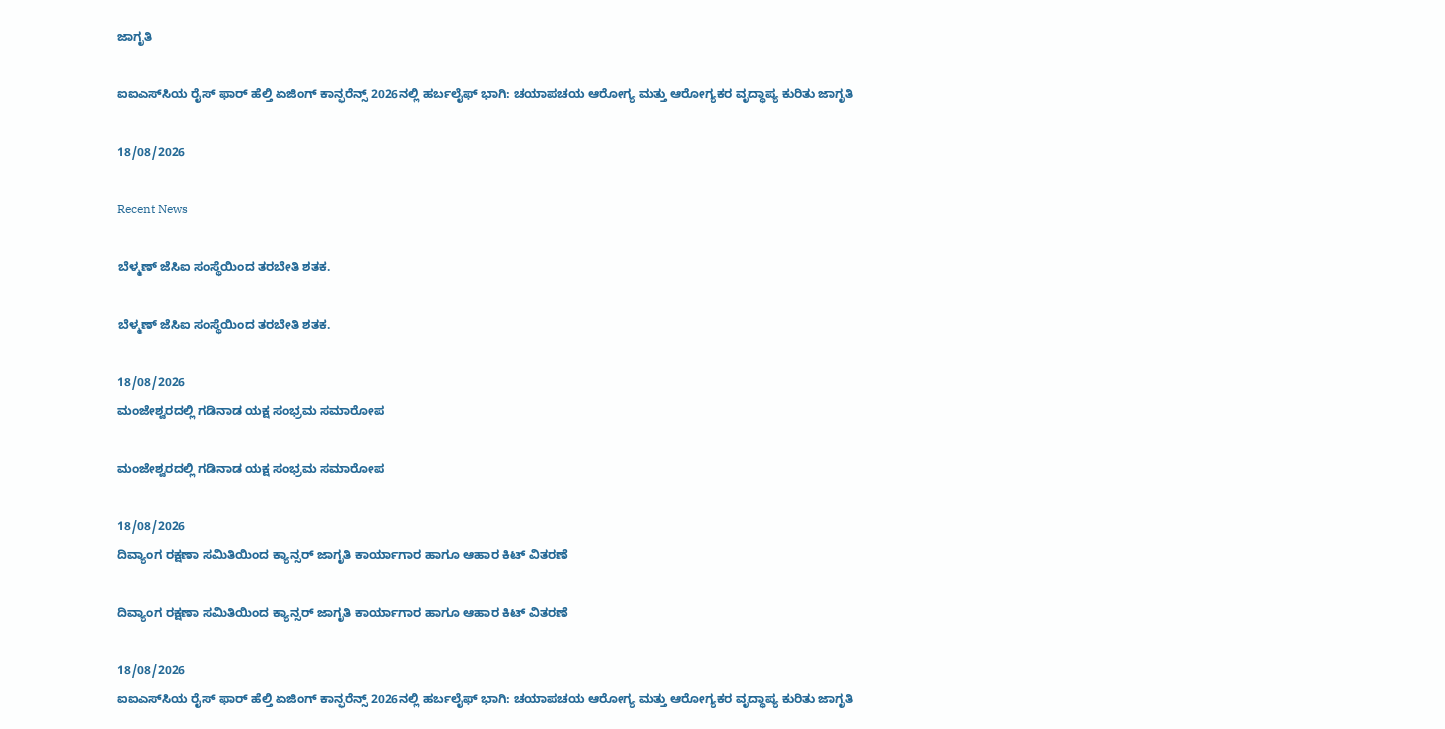ಜಾಗೃತಿ

ಐಐಎಸ್‌ಸಿಯ ರೈಸ್ ಫಾರ್ ಹೆಲ್ತಿ ಏಜಿಂಗ್ ಕಾನ್ಫರೆನ್ಸ್ 2026ನಲ್ಲಿ ಹರ್ಬಲೈಫ್ ಭಾಗಿ: ಚಯಾಪಚಯ ಆರೋಗ್ಯ ಮತ್ತು ಆರೋಗ್ಯಕರ ವೃದ್ಧಾಪ್ಯ ಕುರಿತು ಜಾಗೃತಿ

18/08/2026

Recent News

ಬೆಳ್ಮಣ್ ಜೆಸಿಐ ಸಂಸ್ಥೆಯಿಂದ ತರಬೇತಿ ಶತಕ.

ಬೆಳ್ಮಣ್ ಜೆಸಿಐ ಸಂಸ್ಥೆಯಿಂದ ತರಬೇತಿ ಶತಕ.

18/08/2026
ಮಂಜೇಶ್ವರದಲ್ಲಿ ಗಡಿನಾಡ ಯಕ್ಷ ಸಂಭ್ರಮ ಸಮಾರೋಪ

ಮಂಜೇಶ್ವರದಲ್ಲಿ ಗಡಿನಾಡ ಯಕ್ಷ ಸಂಭ್ರಮ ಸಮಾರೋಪ

18/08/2026
ದಿವ್ಯಾಂಗ ರಕ್ಷಣಾ ಸಮಿತಿಯಿಂದ ಕ್ಯಾನ್ಸರ್ ಜಾಗೃತಿ ಕಾರ್ಯಾಗಾರ ಹಾಗೂ ಆಹಾರ ಕಿಟ್ ವಿತರಣೆ

ದಿವ್ಯಾಂಗ ರಕ್ಷಣಾ ಸಮಿತಿಯಿಂದ ಕ್ಯಾನ್ಸರ್ ಜಾಗೃತಿ ಕಾರ್ಯಾಗಾರ ಹಾಗೂ ಆಹಾರ ಕಿಟ್ ವಿತರಣೆ

18/08/2026
ಐಐಎಸ್‌ಸಿಯ ರೈಸ್ ಫಾರ್ ಹೆಲ್ತಿ ಏಜಿಂಗ್ ಕಾನ್ಫರೆನ್ಸ್ 2026ನಲ್ಲಿ ಹರ್ಬಲೈಫ್ ಭಾಗಿ: ಚಯಾಪಚಯ ಆರೋಗ್ಯ ಮತ್ತು ಆರೋಗ್ಯಕರ ವೃದ್ಧಾಪ್ಯ ಕುರಿತು ಜಾಗೃತಿ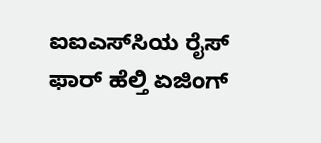ಐಐಎಸ್‌ಸಿಯ ರೈಸ್ ಫಾರ್ ಹೆಲ್ತಿ ಏಜಿಂಗ್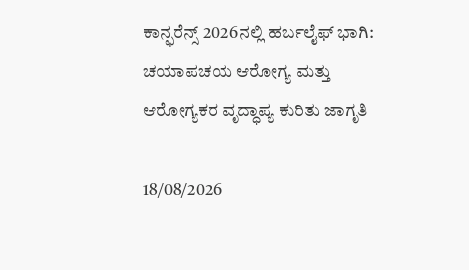ಕಾನ್ಫರೆನ್ಸ್ 2026ನಲ್ಲಿ ಹರ್ಬಲೈಫ್ ಭಾಗಿ: ಚಯಾಪಚಯ ಆರೋಗ್ಯ ಮತ್ತು ಆರೋಗ್ಯಕರ ವೃದ್ಧಾಪ್ಯ ಕುರಿತು ಜಾಗೃತಿ

18/08/2026